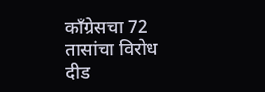काँग्रेसचा 72 तासांचा विरोध दीड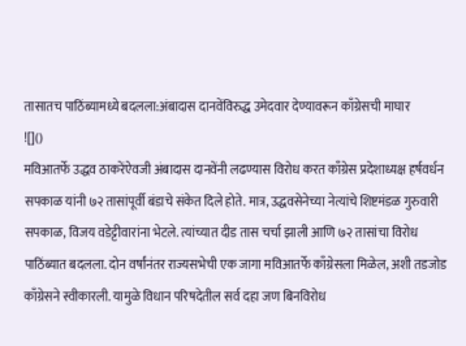तासातच पाठिंब्यामध्ये बदलला:अंबादास दानवेंविरुद्ध उमेदवार देण्यावरून काँग्रेसची माघार
![]()
मविआतर्फे उद्धव ठाकरेंऐवजी अंबादास दानवेंनी लढण्यास विरोध करत काँग्रेस प्रदेशाध्यक्ष हर्षवर्धन सपकाळ यांनी ७२ तासांपूर्वी बंडाचे संकेत दिले होते. मात्र, उद्धवसेनेच्या नेत्यांचे शिष्टमंडळ गुरुवारी सपकाळ, विजय वडेट्टीवारांना भेटले. त्यांच्यात दीड तास चर्चा झाली आणि ७२ तासांचा विरोध पाठिंब्यात बदलला. दोन वर्षांनंतर राज्यसभेची एक जागा मविआतर्फे काँग्रेसला मिळेल, अशी तडजोड काँग्रेसने स्वीकारली. यामुळे विधान परिषदेतील सर्व दहा जण बिनविरोध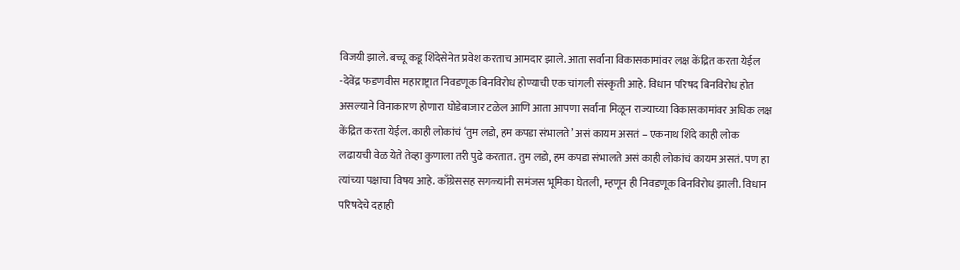विजयी झाले. बच्चू कडू शिंदेसेनेत प्रवेश करताच आमदार झाले. आता सर्वांना विकासकामांवर लक्ष केंद्रित करता येईल -देवेंद्र फडणवीस महाराष्ट्रात निवडणूक बिनविरोध होण्याची एक चांगली संस्कृती आहे. विधान परिषद बिनविरोध होत असल्याने विनाकारण होणारा घोडेबाजार टळेल आणि आता आपणा सर्वांना मिळून राज्याच्या विकासकामांवर अधिक लक्ष केंद्रित करता येईल. काही लोकांचं ‘तुम लडो, हम कपडा संभालते’ असं कायम असतं – एकनाथ शिंदे काही लोक लढायची वेळ येते तेव्हा कुणाला तरी पुढे करतात. तुम लडो, हम कपडा संभालते असं काही लोकांचं कायम असतं. पण हा त्यांच्या पक्षाचा विषय आहे. काँग्रेससह सगळ्यांनी समंजस भूमिका घेतली, म्हणून ही निवडणूक बिनविरोध झाली. विधान परिषदेचे दहाही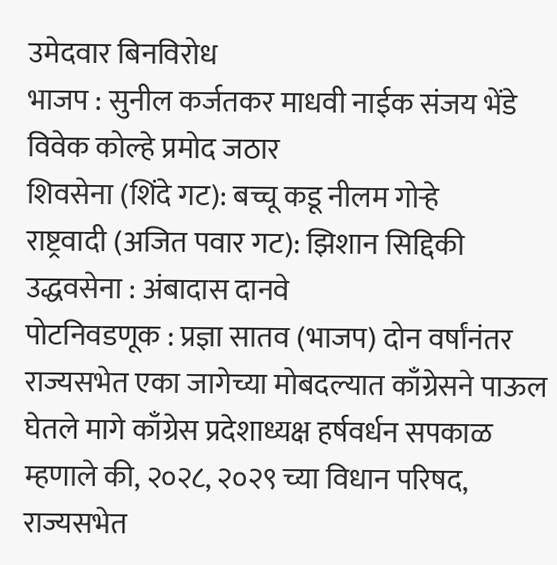उमेदवार बिनविरोध
भाजप : सुनील कर्जतकर माधवी नाईक संजय भेंडे विवेक कोल्हे प्रमोद जठार
शिवसेना (शिंदे गट): बच्चू कडू नीलम गोऱ्हे
राष्ट्रवादी (अजित पवार गट): झिशान सिद्दिकी
उद्धवसेना : अंबादास दानवे
पोटनिवडणूक : प्रज्ञा सातव (भाजप) दोन वर्षांनंतर राज्यसभेत एका जागेच्या मोबदल्यात काँग्रेसने पाऊल घेतले मागे काँग्रेस प्रदेशाध्यक्ष हर्षवर्धन सपकाळ म्हणाले की, २०२८, २०२९ च्या विधान परिषद, राज्यसभेत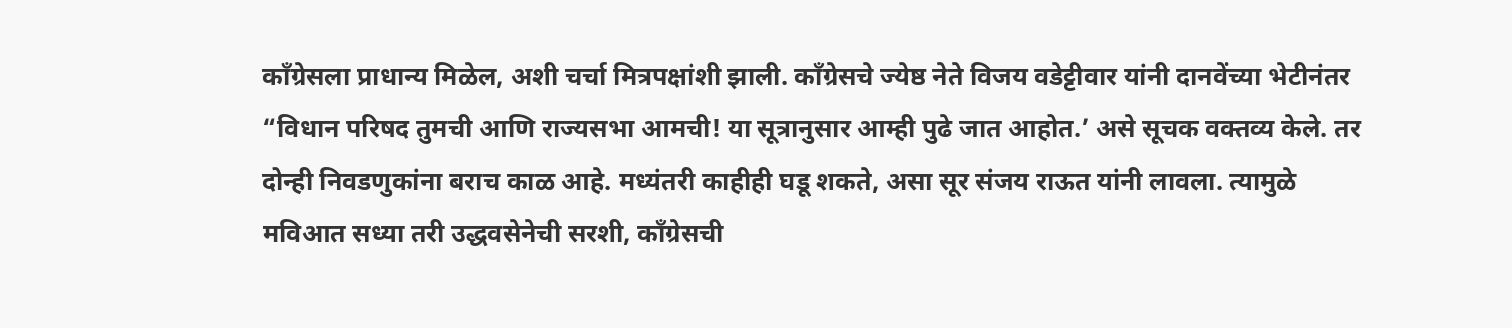काँग्रेसला प्राधान्य मिळेल, अशी चर्चा मित्रपक्षांशी झाली. काँग्रेसचे ज्येष्ठ नेते विजय वडेट्टीवार यांनी दानवेंच्या भेटीनंतर “विधान परिषद तुमची आणि राज्यसभा आमची! या सूत्रानुसार आम्ही पुढे जात आहोत.’ असे सूचक वक्तव्य केले. तर दोन्ही निवडणुकांना बराच काळ आहे. मध्यंतरी काहीही घडू शकते, असा सूर संजय राऊत यांनी लावला. त्यामुळे मविआत सध्या तरी उद्धवसेनेची सरशी, काँग्रेसची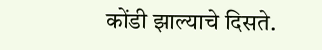कोंडी झाल्याचे दिसते.